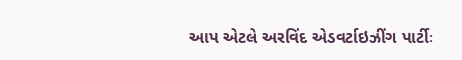આપ એટલે અરવિંદ એડવર્ટાઇઝીંગ પાર્ટીઃ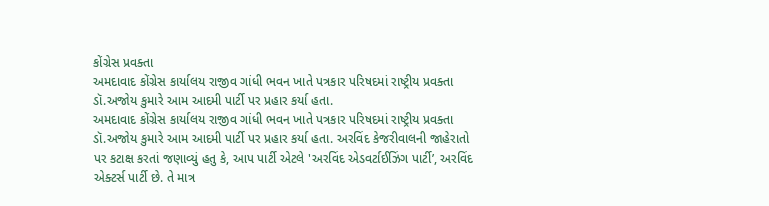કોંગ્રેસ પ્રવક્તા
અમદાવાદ કોંગ્રેસ કાર્યાલય રાજીવ ગાંધી ભવન ખાતે પત્રકાર પરિષદમાં રાષ્ટ્રીય પ્રવક્તા ડૉ.અજોય કુમારે આમ આદમી પાર્ટી પર પ્રહાર કર્યા હતા.
અમદાવાદ કોંગ્રેસ કાર્યાલય રાજીવ ગાંધી ભવન ખાતે પત્રકાર પરિષદમાં રાષ્ટ્રીય પ્રવક્તા ડૉ.અજોય કુમારે આમ આદમી પાર્ટી પર પ્રહાર કર્યા હતા. અરવિંદ કેજરીવાલની જાહેરાતો પર કટાક્ષ કરતાં જણાવ્યું હતુ કે, આપ પાર્ટી એટલે 'અરવિંદ એડવર્ટાઈઝિંગ પાર્ટી’, અરવિંદ એક્ટર્સ પાર્ટી છે. તે માત્ર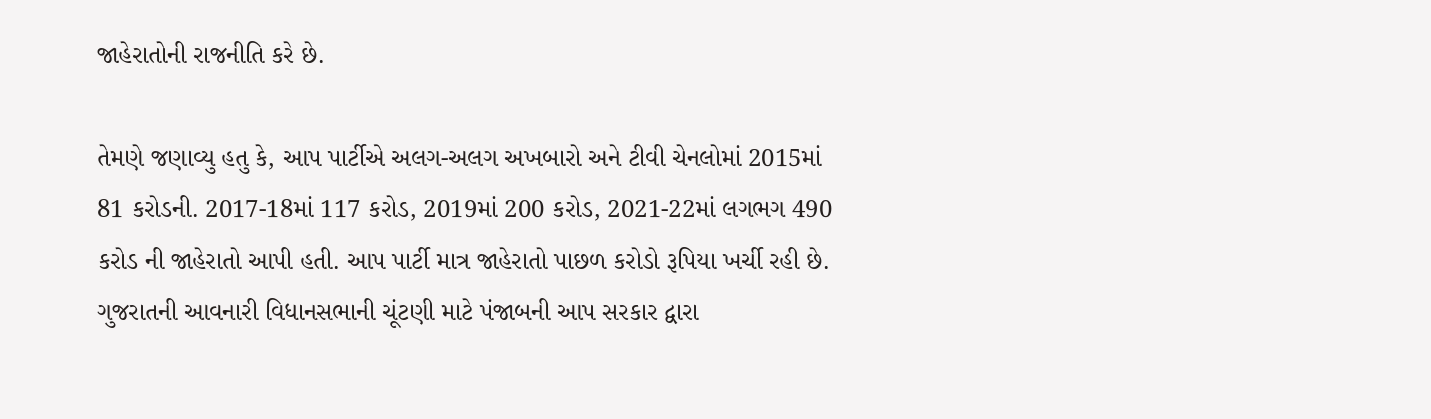જાહેરાતોની રાજનીતિ કરે છે.

તેમણે જણાવ્યુ હતુ કે, આપ પાર્ટીએ અલગ-અલગ અખબારો અને ટીવી ચેનલોમાં 2015માં 81 કરોડની. 2017-18માં 117 કરોડ, 2019માં 200 કરોડ, 2021-22માં લગભગ 490 કરોડ ની જાહેરાતો આપી હતી. આપ પાર્ટી માત્ર જાહેરાતો પાછળ કરોડો રૂપિયા ખર્ચી રહી છે. ગુજરાતની આવનારી વિધાનસભાની ચૂંટણી માટે પંજાબની આપ સરકાર દ્વારા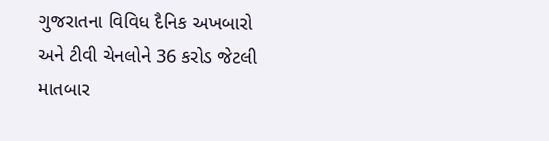ગુજરાતના વિવિધ દૈનિક અખબારો અને ટીવી ચેનલોને 36 કરોડ જેટલી માતબાર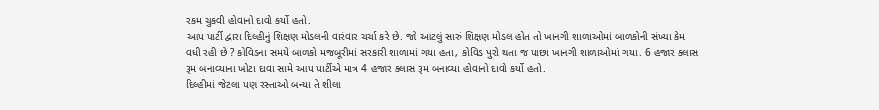રકમ ચુકવી હોવાનો દાવો કર્યો હતો.
આપ પાર્ટી દ્વારા દિલ્હીનું શિક્ષણ મોડલની વારંવાર ચર્ચા કરે છે. જો આટલું સારું શિક્ષણ મોડલ હોત તો ખાનગી શાળાઓમાં બાળકોની સંખ્યા કેમ વધી રહી છે ? કોવિડના સમયે બાળકો મજબૂરીમાં સરકારી શાળામાં ગયા હતા, કોવિડ પુરો થતા જ પાછા ખાનગી શાળાઓમાં ગયા. 6 હજાર ક્લાસ રૂમ બનાવ્યાના ખોટા દાવા સામે આપ પાર્ટીએ માત્ર 4 હજાર ક્લાસ રૂમ બનાવ્યા હોવાનો દાવો કર્યો હતો.
દિલ્હીમાં જેટલા પણ રસ્તાઓ બન્યા તે શીલા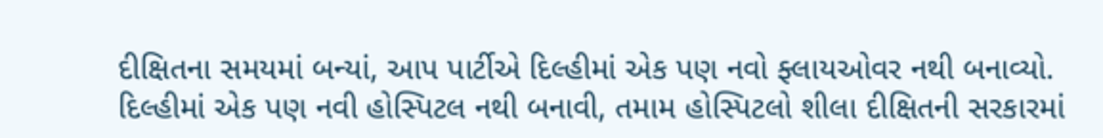દીક્ષિતના સમયમાં બન્યાં, આપ પાર્ટીએ દિલ્હીમાં એક પણ નવો ફ્લાયઓવર નથી બનાવ્યો. દિલ્હીમાં એક પણ નવી હોસ્પિટલ નથી બનાવી, તમામ હોસ્પિટલો શીલા દીક્ષિતની સરકારમાં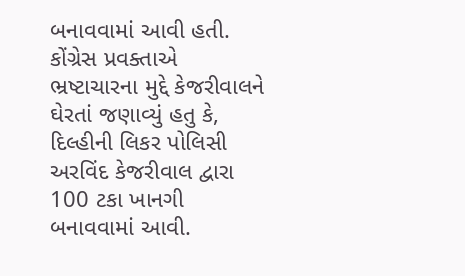બનાવવામાં આવી હતી.
કોંગ્રેસ પ્રવક્તાએ ભ્રષ્ટાચારના મુદ્દે કેજરીવાલને ઘેરતાં જણાવ્યું હતુ કે, દિલ્હીની લિકર પોલિસી અરવિંદ કેજરીવાલ દ્વારા 100 ટકા ખાનગી બનાવવામાં આવી.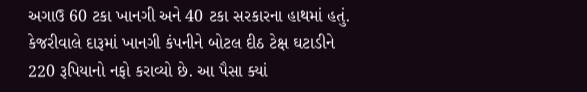અગાઉ 60 ટકા ખાનગી અને 40 ટકા સરકારના હાથમાં હતું. કેજરીવાલે દારૂમાં ખાનગી કંપનીને બોટલ દીઠ ટેક્ષ ઘટાડીને 220 રૂપિયાનો નફો કરાવ્યો છે. આ પૈસા ક્યાં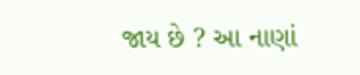જાય છે ? આ નાણાં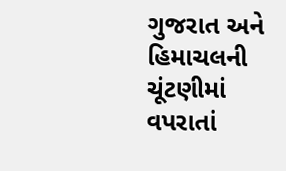ગુજરાત અને હિમાચલની ચૂંટણીમાં વપરાતાં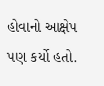હોવાનો આક્ષેપ પણ કર્યો હતો.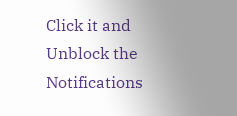Click it and Unblock the Notifications